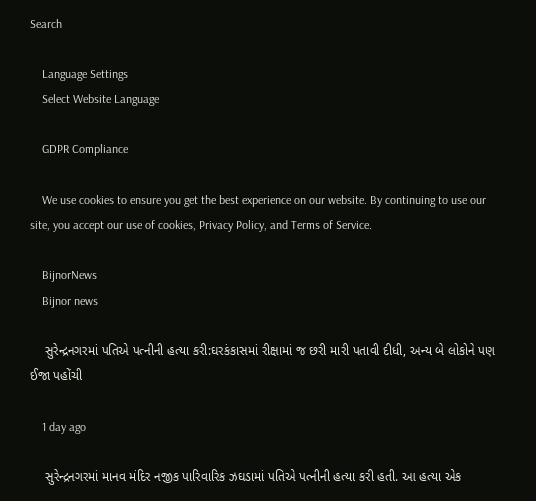Search

    Language Settings
    Select Website Language

    GDPR Compliance

    We use cookies to ensure you get the best experience on our website. By continuing to use our site, you accept our use of cookies, Privacy Policy, and Terms of Service.

    BijnorNews
    Bijnor news

    સુરેન્દ્રનગરમાં પતિએ પત્નીની હત્યા કરી:ઘરકંકાસમાં રીક્ષામાં જ છરી મારી પતાવી દીધી, અન્ય બે લોકોને પણ ઈજા પહોંચી

    1 day ago

    સુરેન્દ્રનગરમાં માનવ મંદિર નજીક પારિવારિક ઝઘડામાં પતિએ પત્નીની હત્યા કરી હતી. આ હત્યા એક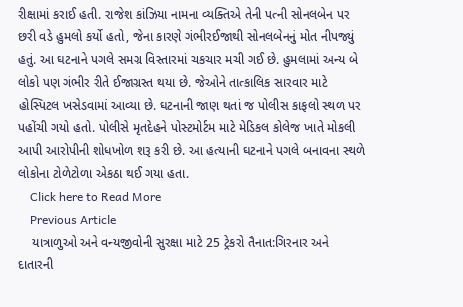રીક્ષામાં કરાઈ હતી. રાજેશ કાંઝિયા નામના વ્યક્તિએ તેની પત્ની સોનલબેન પર છરી વડે હુમલો કર્યો હતો, જેના કારણે ગંભીરઈજાથી સોનલબેનનું મોત નીપજ્યું હતું. આ ઘટનાને પગલે સમગ્ર વિસ્તારમાં ચકચાર મચી ગઈ છે. હુમલામાં અન્ય બે લોકો પણ ગંભીર રીતે ઈજાગ્રસ્ત થયા છે. જેઓને તાત્કાલિક સારવાર માટે હોસ્પિટલ ખસેડવામાં આવ્યા છે. ઘટનાની જાણ થતાં જ પોલીસ કાફલો સ્થળ પર પહોંચી ગયો હતો. પોલીસે મૃતદેહને પોસ્ટમોર્ટમ માટે મેડિકલ કોલેજ ખાતે મોકલી આપી આરોપીની શોધખોળ શરૂ કરી છે. આ હત્યાની ઘટનાને પગલે બનાવના સ્થળે લોકોના ટોળેટોળા એકઠા થઈ ગયા હતા.
    Click here to Read More
    Previous Article
    યાત્રાળુઓ અને વન્યજીવોની સુરક્ષા માટે 25 ટ્રેકરો તૈનાત:ગિરનાર અને દાતારની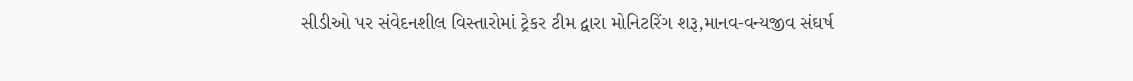સીડીઓ પર સંવેદનશીલ વિસ્તારોમાં ટ્રેકર ટીમ દ્વારા મોનિટરિંગ શરૂ,માનવ-વન્યજીવ સંઘર્ષ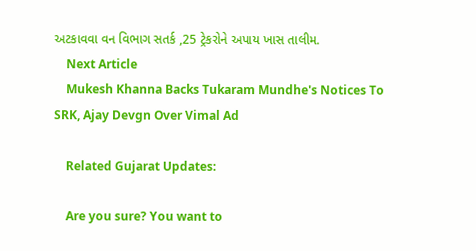અટકાવવા વન વિભાગ સતર્ક ,25 ટ્રેકરોને અપાય ખાસ તાલીમ.
    Next Article
    Mukesh Khanna Backs Tukaram Mundhe's Notices To SRK, Ajay Devgn Over Vimal Ad

    Related Gujarat Updates:

    Are you sure? You want to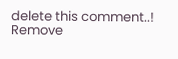delete this comment..! Remove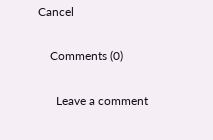Cancel

    Comments (0)

      Leave a comment